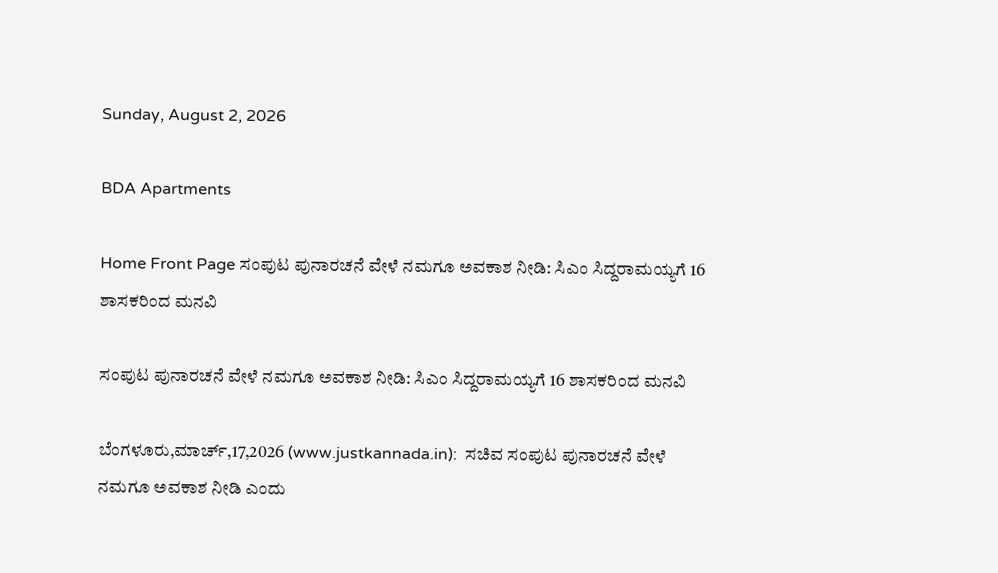Sunday, August 2, 2026

BDA Apartments

Home Front Page ಸಂಪುಟ ಪುನಾರಚನೆ ವೇಳೆ ನಮಗೂ ಅವಕಾಶ ನೀಡಿ: ಸಿಎಂ ಸಿದ್ದರಾಮಯ್ಯಗೆ 16 ಶಾಸಕರಿಂದ ಮನವಿ

ಸಂಪುಟ ಪುನಾರಚನೆ ವೇಳೆ ನಮಗೂ ಅವಕಾಶ ನೀಡಿ: ಸಿಎಂ ಸಿದ್ದರಾಮಯ್ಯಗೆ 16 ಶಾಸಕರಿಂದ ಮನವಿ

ಬೆಂಗಳೂರು,ಮಾರ್ಚ್,17,2026 (www.justkannada.in):  ಸಚಿವ ಸಂಪುಟ ಪುನಾರಚನೆ ವೇಳೆ ನಮಗೂ ಅವಕಾಶ ನೀಡಿ ಎಂದು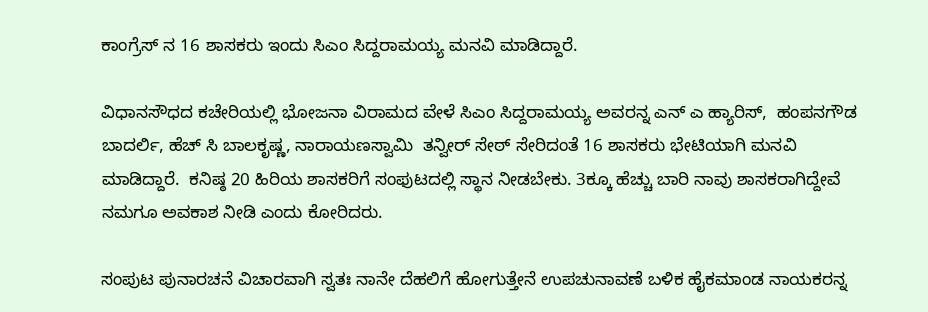ಕಾಂಗ್ರೆಸ್ ನ 16 ಶಾಸಕರು ಇಂದು ಸಿಎಂ ಸಿದ್ದರಾಮಯ್ಯ ಮನವಿ ಮಾಡಿದ್ದಾರೆ.

ವಿಧಾನಸೌಧದ ಕಚೇರಿಯಲ್ಲಿ ಭೋಜನಾ ವಿರಾಮದ ವೇಳೆ ಸಿಎಂ ಸಿದ್ದರಾಮಯ್ಯ ಅವರನ್ನ ಎನ್ ಎ ಹ್ಯಾರಿಸ್,  ಹಂಪನಗೌಡ ಬಾದರ್ಲಿ, ಹೆಚ್ ಸಿ ಬಾಲಕೃಷ್ಣ, ನಾರಾಯಣಸ್ವಾಮಿ  ತನ್ವೀರ್ ಸೇಠ್ ಸೇರಿದಂತೆ 16 ಶಾಸಕರು ಭೇಟಿಯಾಗಿ ಮನವಿ ಮಾಡಿದ್ದಾರೆ.  ಕನಿಷ್ಠ 20 ಹಿರಿಯ ಶಾಸಕರಿಗೆ ಸಂಫುಟದಲ್ಲಿ ಸ್ಥಾನ ನೀಡಬೇಕು. 3ಕ್ಕೂ ಹೆಚ್ಚು ಬಾರಿ ನಾವು ಶಾಸಕರಾಗಿದ್ದೇವೆ ನಮಗೂ ಅವಕಾಶ ನೀಡಿ ಎಂದು ಕೋರಿದರು.

ಸಂಪುಟ ಪುನಾರಚನೆ ವಿಚಾರವಾಗಿ ಸ್ವತಃ ನಾನೇ ದೆಹಲಿಗೆ ಹೋಗುತ್ತೇನೆ ಉಪಚುನಾವಣೆ ಬಳಿಕ ಹೈಕಮಾಂಡ ನಾಯಕರನ್ನ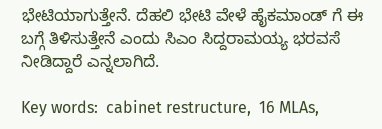ಭೇಟಿಯಾಗುತ್ತೇನೆ. ದೆಹಲಿ ಭೇಟಿ ವೇಳೆ ಹೈಕಮಾಂಡ್ ಗೆ ಈ ಬಗ್ಗೆ ತಿಳಿಸುತ್ತೇನೆ ಎಂದು ಸಿಎಂ ಸಿದ್ದರಾಮಯ್ಯ ಭರವಸೆ ನೀಡಿದ್ದಾರೆ ಎನ್ನಲಾಗಿದೆ.

Key words:  cabinet restructure,  16 MLAs,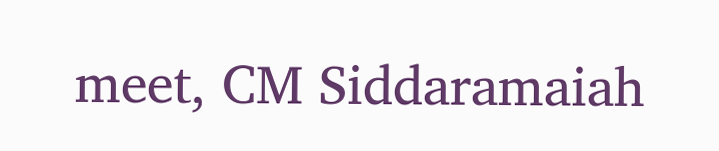meet, CM Siddaramaiah